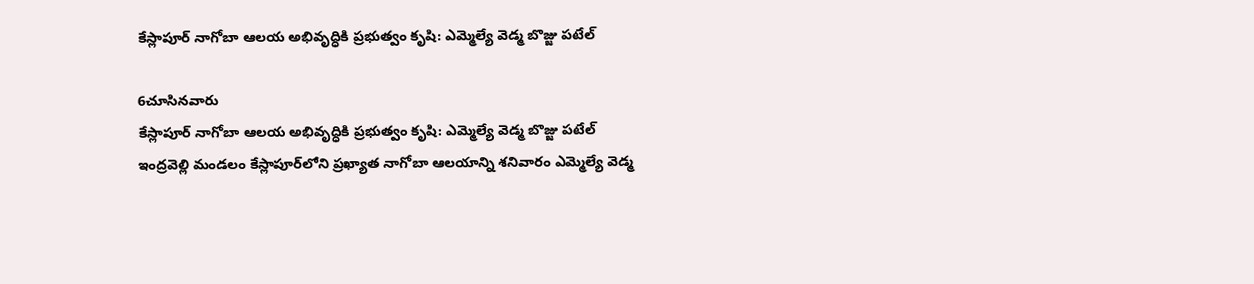కేస్లాపూర్ నాగోబా ఆలయ అభివృద్ధికి ప్రభుత్వం కృషి: ఎమ్మెల్యే వెడ్మ బొజ్జు పటేల్

6చూసినవారు
కేస్లాపూర్ నాగోబా ఆలయ అభివృద్ధికి ప్రభుత్వం కృషి: ఎమ్మెల్యే వెడ్మ బొజ్జు పటేల్
ఇంద్రవెల్లి మండలం కేస్లాపూర్‌లోని ప్రఖ్యాత నాగోబా ఆలయాన్ని శనివారం ఎమ్మెల్యే వెడ్మ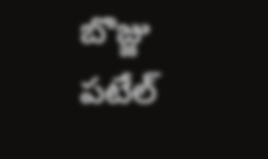బొజ్జు పటేల్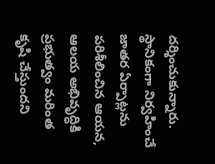దర్శించుకున్నారు. స్థానికంగా నిర్వహించే జాతర ఏర్పాట్లను పరిశీలించిన ఆయన, ఆలయ అభివృద్ధికి ప్రభుత్వం మరింత కృషి చేస్తుందని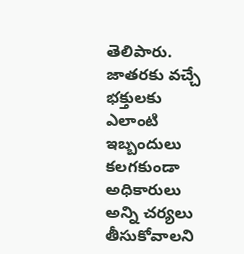తెలిపారు. జాతరకు వచ్చే భక్తులకు ఎలాంటి ఇబ్బందులు కలగకుండా అధికారులు అన్ని చర్యలు తీసుకోవాలని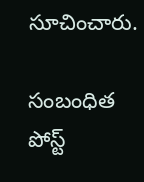సూచించారు.

సంబంధిత పోస్ట్